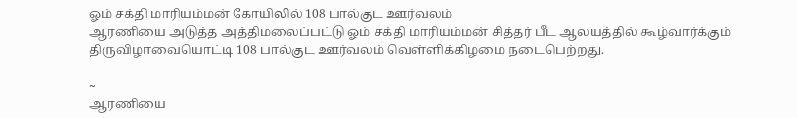ஓம் சக்தி மாரியம்மன் கோயிலில் 108 பால்குட ஊர்வலம்
ஆரணியை அடுத்த அத்திமலைப்பட்டு ஓம் சக்தி மாரியம்மன் சித்தர் பீட ஆலயத்தில் கூழ்வார்க்கும் திருவிழாவையொட்டி 108 பால்குட ஊர்வலம் வெள்ளிக்கிழமை நடைபெற்றது.

~
ஆரணியை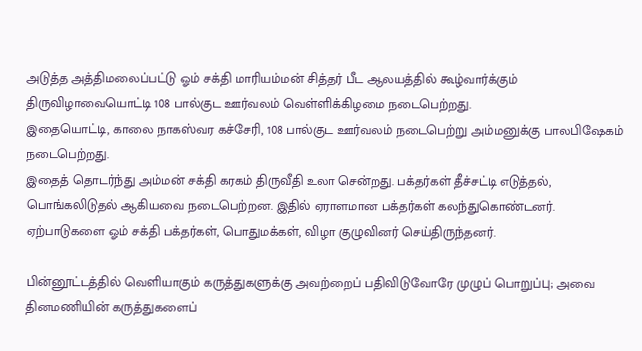அடுத்த அத்திமலைப்பட்டு ஓம் சக்தி மாரியம்மன் சித்தர் பீட ஆலயத்தில் கூழ்வார்க்கும் திருவிழாவையொட்டி 108 பால்குட ஊர்வலம் வெள்ளிக்கிழமை நடைபெற்றது.
இதையொட்டி, காலை நாகஸ்வர கச்சேரி, 108 பால்குட ஊர்வலம் நடைபெற்று அம்மனுக்கு பாலபிஷேகம் நடைபெற்றது.
இதைத் தொடர்ந்து அம்மன் சக்தி கரகம் திருவீதி உலா சென்றது. பக்தர்கள் தீச்சட்டி எடுத்தல், பொங்கலிடுதல் ஆகியவை நடைபெற்றன. இதில் ஏராளமான பக்தர்கள் கலந்துகொண்டனர். ஏற்பாடுகளை ஓம் சக்தி பக்தர்கள், பொதுமக்கள், விழா குழுவினர் செய்திருந்தனர்.

பின்னூட்டத்தில் வெளியாகும் கருத்துகளுக்கு அவற்றைப் பதிவிடுவோரே முழுப் பொறுப்பு; அவை தினமணியின் கருத்துகளைப்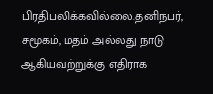பிரதிபலிக்கவில்லை.தனிநபர், சமூகம், மதம் அல்லது நாடு ஆகியவற்றுக்கு எதிராக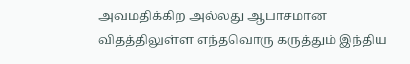அவமதிக்கிற அல்லது ஆபாசமான விதத்திலுள்ள எந்தவொரு கருத்தும் இந்திய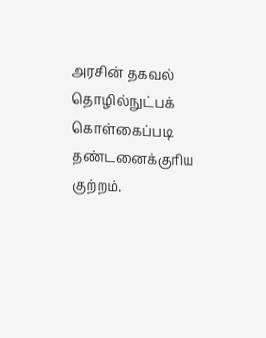அரசின் தகவல் தொழில்நுட்பக் கொள்கைப்படி தண்டனைக்குரிய குற்றம்.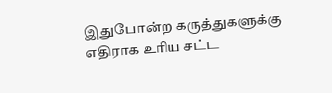இதுபோன்ற கருத்துகளுக்கு எதிராக உரிய சட்ட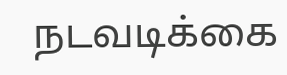நடவடிக்கை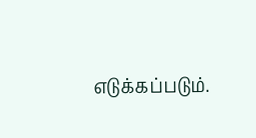எடுக்கப்படும்.